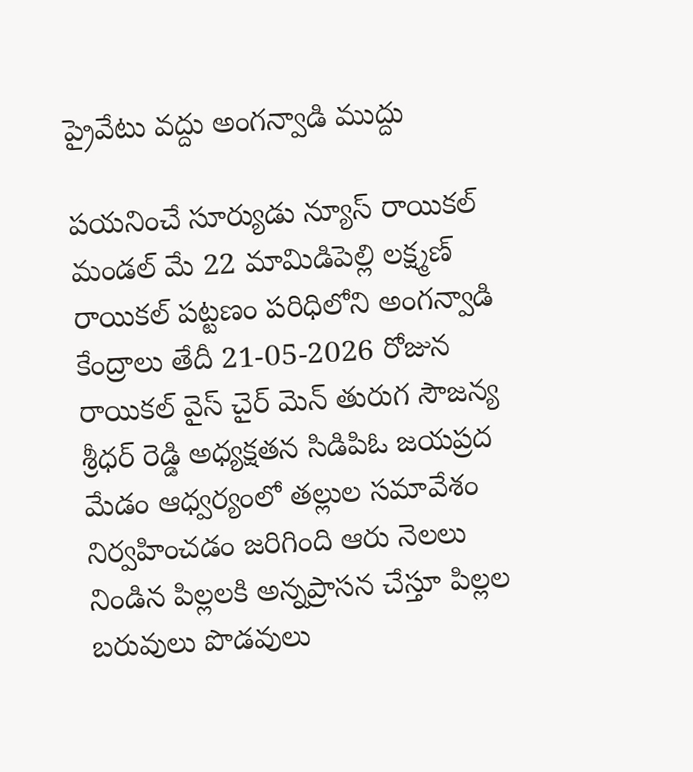ప్రైవేటు వద్దు అంగన్వాడి ముద్దు

పయనించే సూర్యుడు న్యూస్ రాయికల్ మండల్ మే 22 మామిడిపెల్లి లక్ష్మణ్ రాయికల్ పట్టణం పరిధిలోని అంగన్వాడి కేంద్రాలు తేదీ 21-05-2026 రోజున రాయికల్ వైస్ చైర్ మెన్ తురుగ సౌజన్య శ్రీధర్ రెడ్డి అధ్యక్షతన సిడిపిఓ జయప్రద మేడం ఆధ్వర్యంలో తల్లుల సమావేశం నిర్వహించడం జరిగింది ఆరు నెలలు నిండిన పిల్లలకి అన్నప్రాసన చేస్తూ పిల్లల బరువులు పొడవులు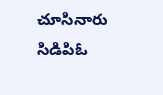చూసినారు సిడిపిఓ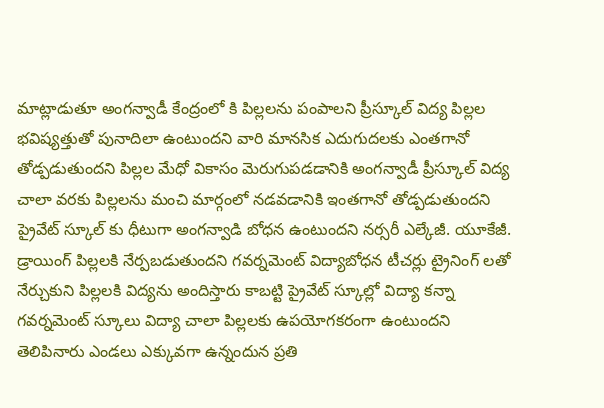మాట్లాడుతూ అంగన్వాడీ కేంద్రంలో కి పిల్లలను పంపాలని ప్రీస్కూల్ విద్య పిల్లల భవిష్యత్తుతో పునాదిలా ఉంటుందని వారి మానసిక ఎదుగుదలకు ఎంతగానో తోడ్పడుతుందని పిల్లల మేధో వికాసం మెరుగుపడడానికి అంగన్వాడీ ప్రీస్కూల్ విద్య చాలా వరకు పిల్లలను మంచి మార్గంలో నడవడానికి ఇంతగానో తోడ్పడుతుందని ప్రైవేట్ స్కూల్ కు ధీటుగా అంగన్వాడి బోధన ఉంటుందని నర్సరీ ఎల్కేజీ. యూకేజీ. డ్రాయింగ్ పిల్లలకి నేర్పబడుతుందని గవర్నమెంట్ విద్యాబోధన టీచర్లు ట్రైనింగ్ లతో నేర్చుకుని పిల్లలకి విద్యను అందిస్తారు కాబట్టి ప్రైవేట్ స్కూల్లో విద్యా కన్నా గవర్నమెంట్ స్కూలు విద్యా చాలా పిల్లలకు ఉపయోగకరంగా ఉంటుందని తెలిపినారు ఎండలు ఎక్కువగా ఉన్నందున ప్రతి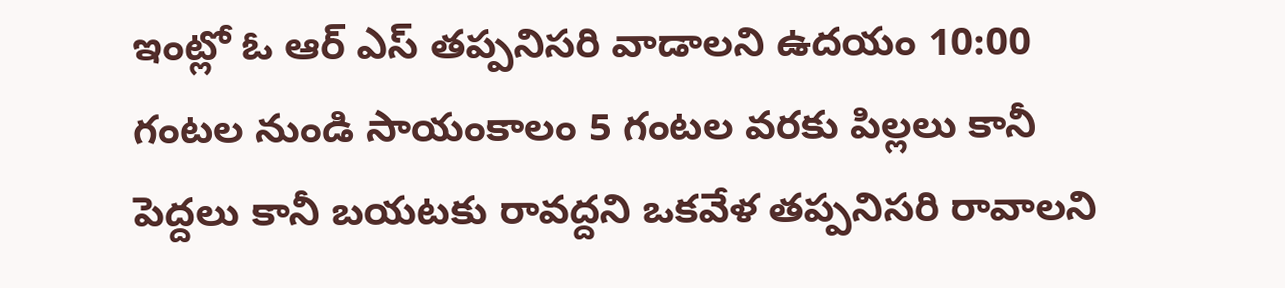ఇంట్లో ఓ ఆర్ ఎస్ తప్పనిసరి వాడాలని ఉదయం 10:00 గంటల నుండి సాయంకాలం 5 గంటల వరకు పిల్లలు కానీ పెద్దలు కానీ బయటకు రావద్దని ఒకవేళ తప్పనిసరి రావాలని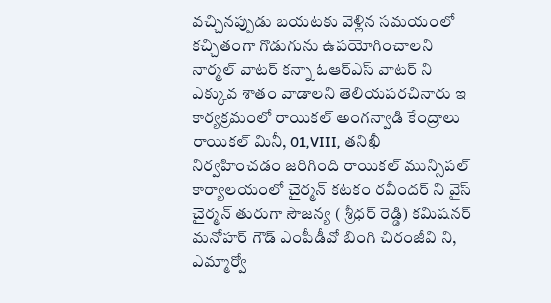వచ్చినప్పుడు బయటకు వెళ్లిన సమయంలో కచ్చితంగా గొడుగును ఉపయోగించాలని నార్మల్ వాటర్ కన్నా ఓఆర్ఎస్ వాటర్ ని ఎక్కువ శాతం వాడాలని తెలియపరచినారు ఇ కార్యక్రమంలో రాయికల్ అంగన్వాడి కేంద్రాలు రాయికల్ మినీ, 01,VIII, తనిఖీ నిర్వహించడం జరిగింది రాయికల్ మున్సిపల్ కార్యాలయంలో చైర్మన్ కటకం రవీందర్ ని వైస్ చైర్మన్ తురుగా సౌజన్య ( శ్రీధర్ రెడ్డి) కమిషనర్ మనోహర్ గౌడ్ ఎంపీడీవో బింగి చిరంజీవి ని, ఎమ్మార్వో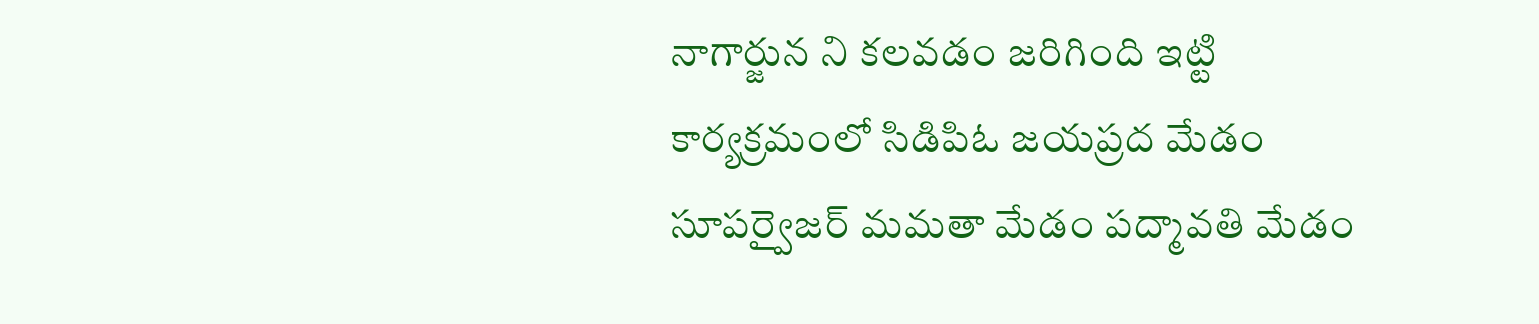నాగార్జున ని కలవడం జరిగింది ఇట్టి కార్యక్రమంలో సిడిపిఓ జయప్రద మేడం సూపర్వైజర్ మమతా మేడం పద్మావతి మేడం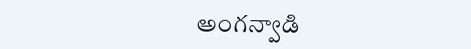అంగన్వాడి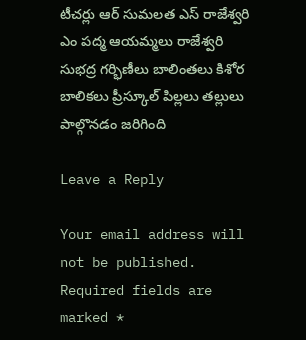టీచర్లు ఆర్ సుమలత ఎస్ రాజేశ్వరి ఎం పద్మ ఆయమ్మలు రాజేశ్వరి సుభద్ర గర్భిణీలు బాలింతలు కిశోర బాలికలు ప్రీస్కూల్ పిల్లలు తల్లులు పాల్గొనడం జరిగింది

Leave a Reply

Your email address will not be published. Required fields are marked *